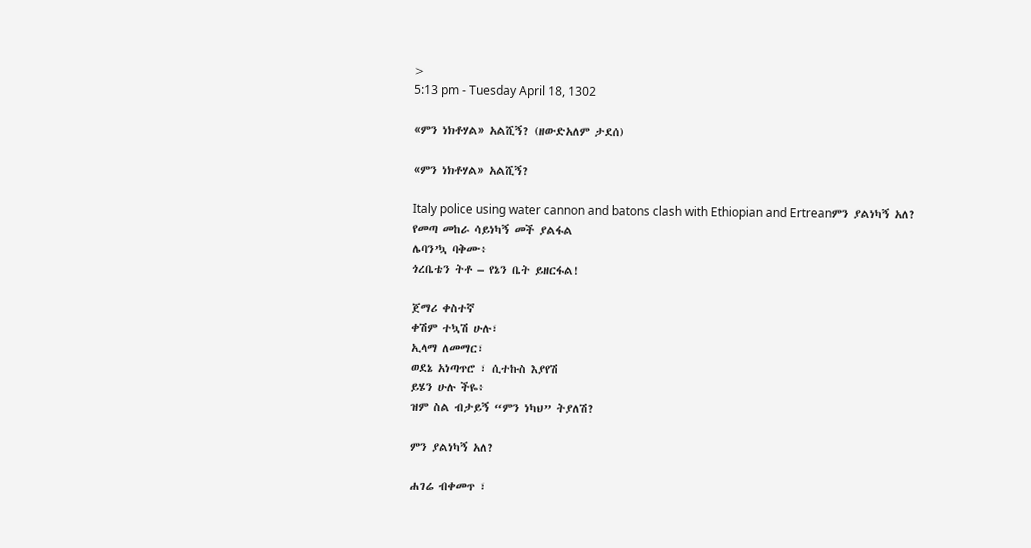>
5:13 pm - Tuesday April 18, 1302

«ምን ነክቶሃል» አልሺኝ? (ዘውድአለም ታደሰ)

«ምን ነክቶሃል» አልሺኝ?

Italy police using water cannon and batons clash with Ethiopian and Ertreanምን ያልነካኝ አለ?
የመጣ መከራ ሳይነካኝ መች ያልፋል
ሌባን’ኳ ባቅሙ፥
ጎረቤቴን ትቶ – የኔን ቤት ይዘርፋል!

ጀማሪ ቀስተኛ
ቀሽም ተኳሽ ሁሉ፣
ኢላማ ለመማር፣
ወደኔ አነጣጥሮ ፣ ሲተኩስ እያየሽ
ይሄን ሁሉ ችዬ፥
ዝም ስል ብታይኝ “ምን ነካህ” ትያለሽ?

ምን ያልነካኝ አለ?

ሐገሬ ብቀመጥ ፣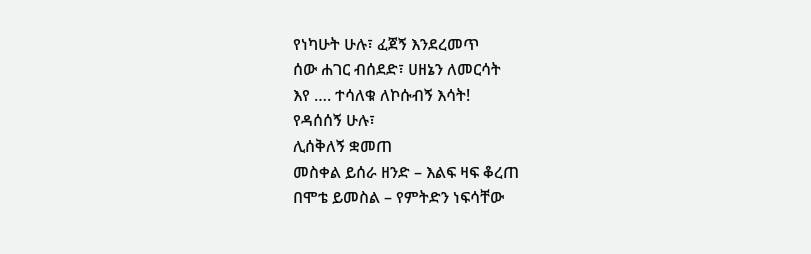የነካሁት ሁሉ፣ ፈጀኝ እንደረመጥ
ሰው ሐገር ብሰደድ፣ ሀዘኔን ለመርሳት
እየ …. ተሳለቁ ለኮሱብኝ እሳት!
የዳሰሰኝ ሁሉ፣
ሊሰቅለኝ ቋመጠ
መስቀል ይሰራ ዘንድ – እልፍ ዛፍ ቆረጠ
በሞቴ ይመስል – የምትድን ነፍሳቸው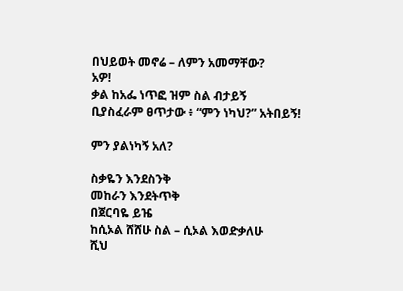በህይወት መኖሬ – ለምን አመማቸው?
አዎ!
ቃል ከአፌ ነጥፎ ዝም ስል ብታይኝ
ቢያስፈራም ፀጥታው ፥ “ምን ነካህ?” አትበይኝ!

ምን ያልነካኝ አለ?

ስቃዬን እንደስንቅ
መከራን እንደትጥቅ
በጀርባዬ ይዤ
ከሲኦል ሸሸሁ ስል – ሲኦል እወድቃለሁ
ሺህ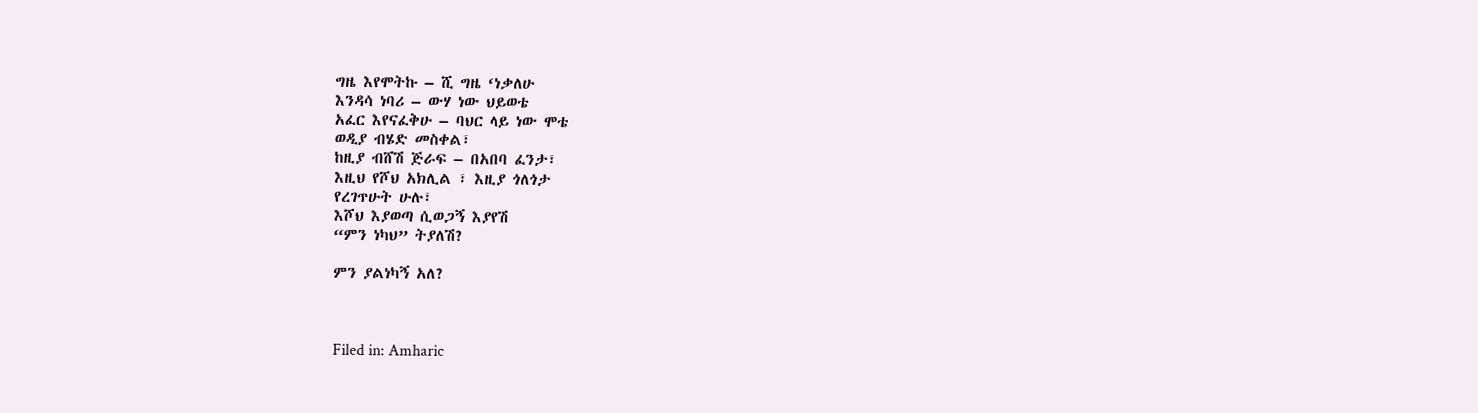ግዜ እየሞትኩ – ሺ ግዜ ‘ነቃለሁ
እንዳሳ ነባሪ – ውሃ ነው ህይወቴ
አፈር እየናፈቅሁ – ባህር ላይ ነው ሞቴ
ወዲያ ብሄድ መስቀል፣
ከዚያ ብሸሽ ጅራፍ – በአበባ ፈንታ፣
እዚህ የሾህ አክሊል ፣ እዚያ ጎለጎታ
የረገጥሁት ሁሉ፣
እሾህ እያወጣ ሲወጋኝ እያየሽ
“ምን ነካህ” ትያለሽ?

ምን ያልነካኝ አለ?



Filed in: Amharic